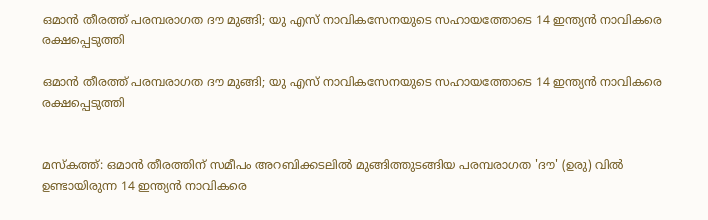ഒമാന്‍ തീരത്ത് പരമ്പരാഗത ദൗ മുങ്ങി; യു എസ് നാവികസേനയുടെ സഹായത്തോടെ 14 ഇന്ത്യന്‍ നാവികരെ രക്ഷപ്പെടുത്തി

ഒമാന്‍ തീരത്ത് പരമ്പരാഗത ദൗ മുങ്ങി; യു എസ് നാവികസേനയുടെ സഹായത്തോടെ 14 ഇന്ത്യന്‍ നാവികരെ രക്ഷപ്പെടുത്തി


മസ്‌കത്ത്: ഒമാന്‍ തീരത്തിന് സമീപം അറബിക്കടലില്‍ മുങ്ങിത്തുടങ്ങിയ പരമ്പരാഗത 'ദൗ' (ഉരു) വില്‍ ഉണ്ടായിരുന്ന 14 ഇന്ത്യന്‍ നാവികരെ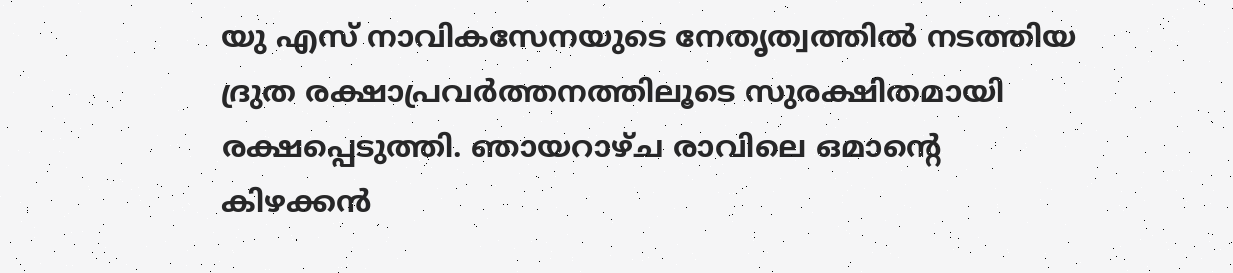യു എസ് നാവികസേനയുടെ നേതൃത്വത്തില്‍ നടത്തിയ ദ്രുത രക്ഷാപ്രവര്‍ത്തനത്തിലൂടെ സുരക്ഷിതമായി രക്ഷപ്പെടുത്തി. ഞായറാഴ്ച രാവിലെ ഒമാന്റെ കിഴക്കന്‍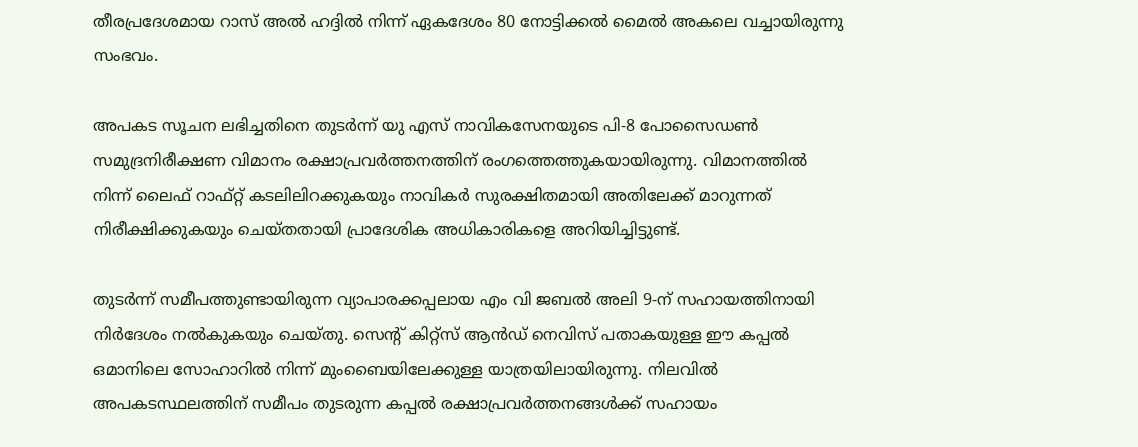തീരപ്രദേശമായ റാസ് അല്‍ ഹദ്ദില്‍ നിന്ന് ഏകദേശം 80 നോട്ടിക്കല്‍ മൈല്‍ അകലെ വച്ചായിരുന്നു സംഭവം.

അപകട സൂചന ലഭിച്ചതിനെ തുടര്‍ന്ന് യു എസ് നാവികസേനയുടെ പി-8 പോസൈഡണ്‍ സമുദ്രനിരീക്ഷണ വിമാനം രക്ഷാപ്രവര്‍ത്തനത്തിന് രംഗത്തെത്തുകയായിരുന്നു. വിമാനത്തില്‍ നിന്ന് ലൈഫ് റാഫ്റ്റ് കടലിലിറക്കുകയും നാവികര്‍ സുരക്ഷിതമായി അതിലേക്ക് മാറുന്നത് നിരീക്ഷിക്കുകയും ചെയ്തതായി പ്രാദേശിക അധികാരികളെ അറിയിച്ചിട്ടുണ്ട്.

തുടര്‍ന്ന് സമീപത്തുണ്ടായിരുന്ന വ്യാപാരക്കപ്പലായ എം വി ജബല്‍ അലി 9-ന് സഹായത്തിനായി നിര്‍ദേശം നല്‍കുകയും ചെയ്തു. സെന്റ് കിറ്റ്‌സ് ആന്‍ഡ് നെവിസ് പതാകയുള്ള ഈ കപ്പല്‍ ഒമാനിലെ സോഹാറില്‍ നിന്ന് മുംബൈയിലേക്കുള്ള യാത്രയിലായിരുന്നു. നിലവില്‍ അപകടസ്ഥലത്തിന് സമീപം തുടരുന്ന കപ്പല്‍ രക്ഷാപ്രവര്‍ത്തനങ്ങള്‍ക്ക് സഹായം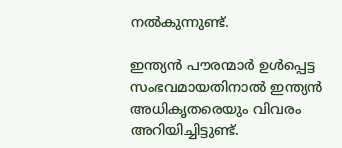നല്‍കുന്നുണ്ട്.

ഇന്ത്യന്‍ പൗരന്മാര്‍ ഉള്‍പ്പെട്ട സംഭവമായതിനാല്‍ ഇന്ത്യന്‍ അധികൃതരെയും വിവരം അറിയിച്ചിട്ടുണ്ട്.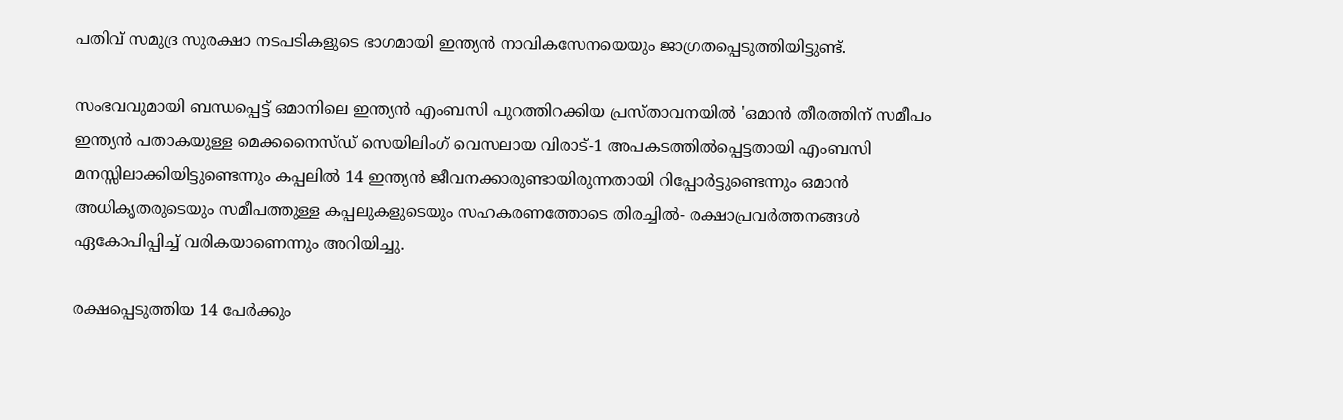പതിവ് സമുദ്ര സുരക്ഷാ നടപടികളുടെ ഭാഗമായി ഇന്ത്യന്‍ നാവികസേനയെയും ജാഗ്രതപ്പെടുത്തിയിട്ടുണ്ട്.

സംഭവവുമായി ബന്ധപ്പെട്ട് ഒമാനിലെ ഇന്ത്യന്‍ എംബസി പുറത്തിറക്കിയ പ്രസ്താവനയില്‍ 'ഒമാന്‍ തീരത്തിന് സമീപം ഇന്ത്യന്‍ പതാകയുള്ള മെക്കനൈസ്ഡ് സെയിലിംഗ് വെസലായ വിരാട്-1 അപകടത്തില്‍പ്പെട്ടതായി എംബസി മനസ്സിലാക്കിയിട്ടുണ്ടെന്നും കപ്പലില്‍ 14 ഇന്ത്യന്‍ ജീവനക്കാരുണ്ടായിരുന്നതായി റിപ്പോര്‍ട്ടുണ്ടെന്നും ഒമാന്‍ അധികൃതരുടെയും സമീപത്തുള്ള കപ്പലുകളുടെയും സഹകരണത്തോടെ തിരച്ചില്‍- രക്ഷാപ്രവര്‍ത്തനങ്ങള്‍ ഏകോപിപ്പിച്ച് വരികയാണെന്നും അറിയിച്ചു.

രക്ഷപ്പെടുത്തിയ 14 പേര്‍ക്കും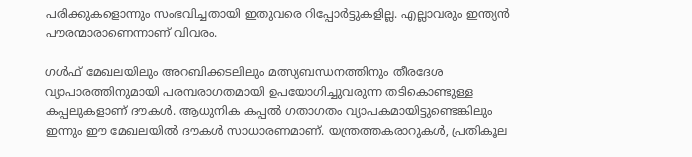പരിക്കുകളൊന്നും സംഭവിച്ചതായി ഇതുവരെ റിപ്പോര്‍ട്ടുകളില്ല. എല്ലാവരും ഇന്ത്യന്‍ പൗരന്മാരാണെന്നാണ് വിവരം.

ഗള്‍ഫ് മേഖലയിലും അറബിക്കടലിലും മത്സ്യബന്ധനത്തിനും തീരദേശ വ്യാപാരത്തിനുമായി പരമ്പരാഗതമായി ഉപയോഗിച്ചുവരുന്ന തടികൊണ്ടുള്ള കപ്പലുകളാണ് ദൗകള്‍. ആധുനിക കപ്പല്‍ ഗതാഗതം വ്യാപകമായിട്ടുണ്ടെങ്കിലും ഇന്നും ഈ മേഖലയില്‍ ദൗകള്‍ സാധാരണമാണ്. യന്ത്രത്തകരാറുകള്‍, പ്രതികൂല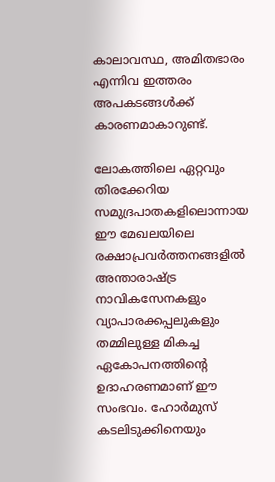കാലാവസ്ഥ, അമിതഭാരം എന്നിവ ഇത്തരം അപകടങ്ങള്‍ക്ക് കാരണമാകാറുണ്ട്.

ലോകത്തിലെ ഏറ്റവും തിരക്കേറിയ സമുദ്രപാതകളിലൊന്നായ ഈ മേഖലയിലെ രക്ഷാപ്രവര്‍ത്തനങ്ങളില്‍ അന്താരാഷ്ട്ര നാവികസേനകളും വ്യാപാരക്കപ്പലുകളും തമ്മിലുള്ള മികച്ച ഏകോപനത്തിന്റെ ഉദാഹരണമാണ് ഈ സംഭവം. ഹോര്‍മുസ് കടലിടുക്കിനെയും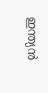ഇന്ത്യന്‍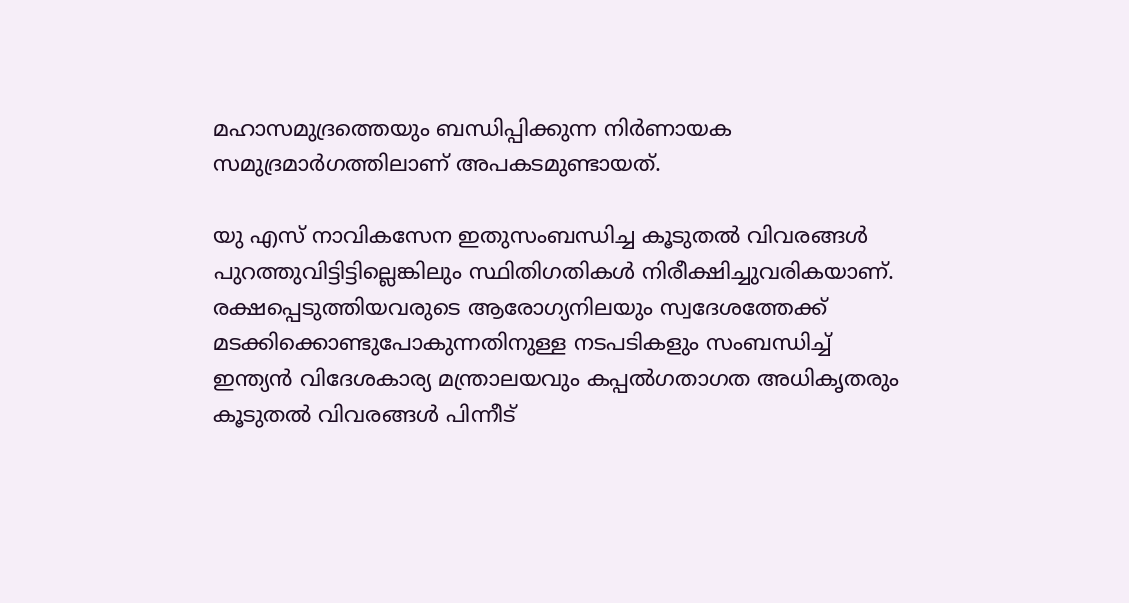മഹാസമുദ്രത്തെയും ബന്ധിപ്പിക്കുന്ന നിര്‍ണായക സമുദ്രമാര്‍ഗത്തിലാണ് അപകടമുണ്ടായത്.

യു എസ് നാവികസേന ഇതുസംബന്ധിച്ച കൂടുതല്‍ വിവരങ്ങള്‍ പുറത്തുവിട്ടിട്ടില്ലെങ്കിലും സ്ഥിതിഗതികള്‍ നിരീക്ഷിച്ചുവരികയാണ്. രക്ഷപ്പെടുത്തിയവരുടെ ആരോഗ്യനിലയും സ്വദേശത്തേക്ക് മടക്കിക്കൊണ്ടുപോകുന്നതിനുള്ള നടപടികളും സംബന്ധിച്ച് ഇന്ത്യന്‍ വിദേശകാര്യ മന്ത്രാലയവും കപ്പല്‍ഗതാഗത അധികൃതരും കൂടുതല്‍ വിവരങ്ങള്‍ പിന്നീട്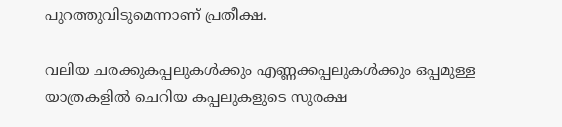പുറത്തുവിടുമെന്നാണ് പ്രതീക്ഷ.

വലിയ ചരക്കുകപ്പലുകള്‍ക്കും എണ്ണക്കപ്പലുകള്‍ക്കും ഒപ്പമുള്ള യാത്രകളില്‍ ചെറിയ കപ്പലുകളുടെ സുരക്ഷ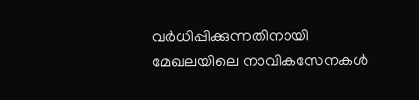വര്‍ധിപ്പിക്കുന്നതിനായി മേഖലയിലെ നാവികസേനകള്‍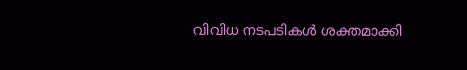വിവിധ നടപടികള്‍ ശക്തമാക്കി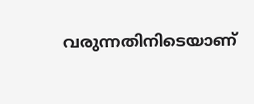വരുന്നതിനിടെയാണ്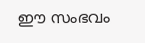ഈ സംഭവം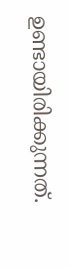ഉണ്ടായിരിക്കുന്നത്.